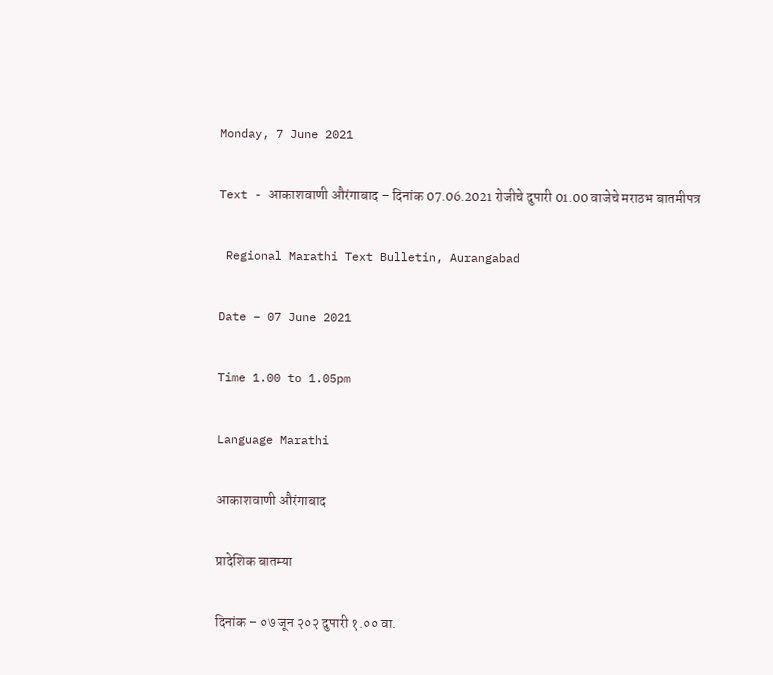Monday, 7 June 2021

Text - आकाशवाणी औरंगाबाद – दिनांक 07.06.2021 रोजीचे दुपारी 01.00 वाजेचे मराठभ बातमीपत्र

 Regional Marathi Text Bulletin, Aurangabad

Date – 07 June 2021

Time 1.00 to 1.05pm

Language Marathi

आकाशवाणी औरंगाबाद

प्रादेशिक बातम्या

दिनांक – ०७ जून २०२ दुपारी १.०० वा.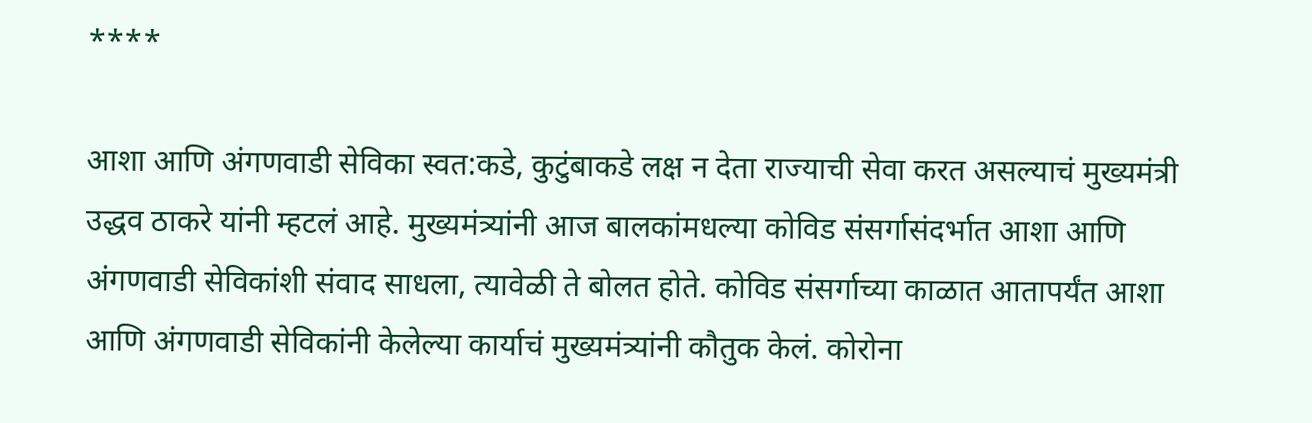****

आशा आणि अंगणवाडी सेविका स्वत:कडे, कुटुंबाकडे लक्ष न देता राज्याची सेवा करत असल्याचं मुख्यमंत्री उद्धव ठाकरे यांनी म्हटलं आहे. मुख्यमंत्र्यांनी आज बालकांमधल्या कोविड संसर्गासंदर्भात आशा आणि अंगणवाडी सेविकांशी संवाद साधला, त्यावेळी ते बोलत होते. कोविड संसर्गाच्या काळात आतापर्यंत आशा आणि अंगणवाडी सेविकांनी केलेल्या कार्याचं मुख्यमंत्र्यांनी कौतुक केलं. कोरोना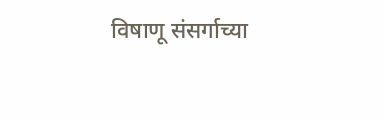विषाणू संसर्गाच्या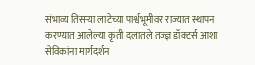संभाव्य तिसऱ्या लाटेच्या पार्श्वभूमीवर राज्यात स्थापन करण्यात आलेल्या कृती दलातले तज्ज्ञ डॉक्टर्स आशा सेविकांना मार्गदर्शन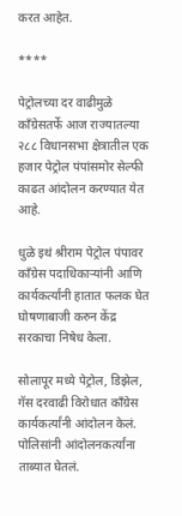करत आहेत.

****

पेट्रोलच्या दर वाढीमुळे कॉंग्रेसतर्फे आज राज्यातल्या २८८ विधानसभा क्षेत्रातील एक हजार पेट्रोल पंपांसमोर सेल्फी काढत आंदोलन करण्यात येत आहे.

धुळे इथं श्रीराम पेट्रोल पंपावर कॉंग्रेस पदाधिकाऱ्यांनी आणि कार्यकर्त्यांनी हातात फलक घेत घोषणाबाजी करुन केंद्र सरकाचा निषेध केला.

सोलापूर मध्ये पेट्रोल, डिझेल, गॅस दरवाढी विरोधात काँग्रेस कार्यकर्त्यांनी आंदोलन केलं. पोलिसांनी आंदोलनकर्त्यांना ताब्यात घेतलं.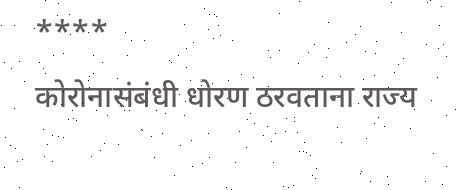****

कोरोनासंबंधी धोरण ठरवताना राज्य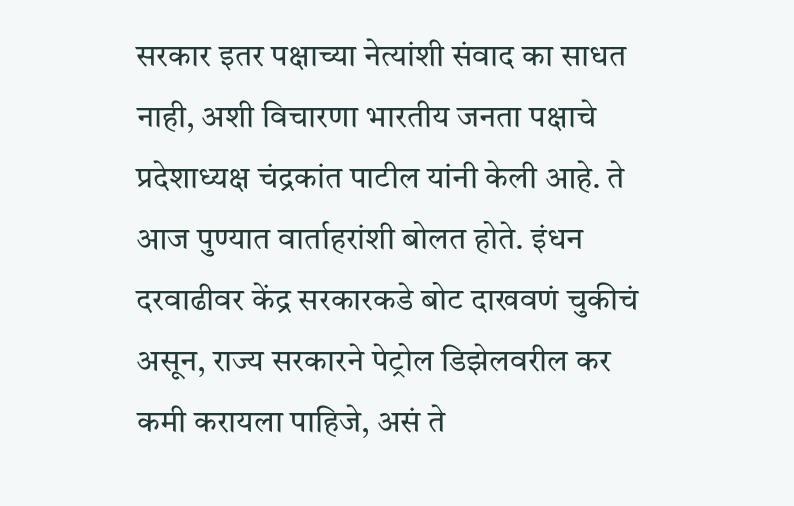सरकार इतर पक्षाच्या नेत्यांशी संवाद का साधत नाही, अशी विचारणा भारतीय जनता पक्षाचे प्रदेशाध्यक्ष चंद्रकांत पाटील यांनी केली आहे. ते आज पुण्यात वार्ताहरांशी बोलत होते. इंधन दरवाढीवर केंद्र सरकारकडे बोट दाखवणं चुकीचं असून, राज्य सरकारने पेट्रोल डिझेलवरील कर कमी करायला पाहिजे, असं ते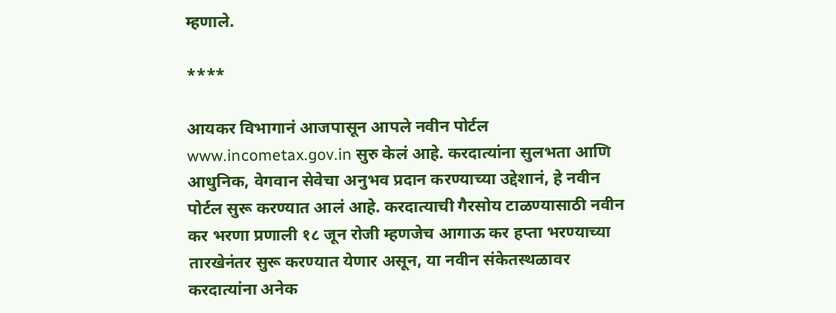म्हणाले.

****

आयकर विभागानं आजपासून आपले नवीन पोर्टल www.incometax.gov.in सुरु केलं आहे. करदात्यांना सुलभता आणि आधुनिक, वेगवान सेवेचा अनुभव प्रदान करण्याच्या उद्देशानं, हे नवीन पोर्टल सुरू करण्यात आलं आहे. करदात्याची गैरसोय टाळण्यासाठी नवीन कर भरणा प्रणाली १८ जून रोजी म्हणजेच आगाऊ कर हप्ता भरण्याच्या तारखेनंतर सुरू करण्यात येणार असून, या नवीन संकेतस्थळावर करदात्यांना अनेक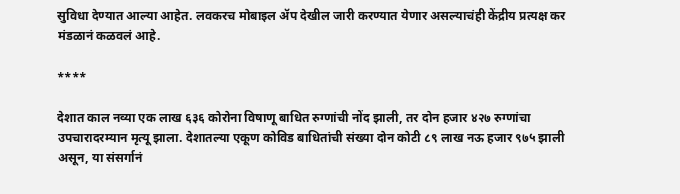सुविधा देण्यात आल्या आहेत. लवकरच मोबाइल ॲप देखील जारी करण्यात येणार असल्याचंही केंद्रीय प्रत्यक्ष कर मंडळानं कळवलं आहे.

****

देशात काल नव्या एक लाख ६३६ कोरोना विषाणू बाधित रुग्णांची नोंद झाली, तर दोन हजार ४२७ रुग्णांचा उपचारादरम्यान मृत्यू झाला. देशातल्या एकूण कोविड बाधितांची संख्या दोन कोटी ८९ लाख नऊ हजार ९७५ झाली असून, या संसर्गानं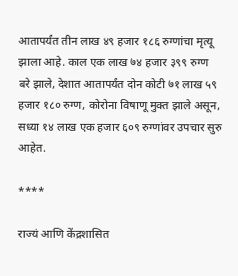आतापर्यंत तीन लाख ४९ हजार १८६ रुग्णांचा मृत्यू झाला आहे. काल एक लाख ७४ हजार ३९९ रुग्ण बरे झाले, देशात आतापर्यंत दोन कोटी ७१ लाख ५९ हजार १८० रुग्ण, कोरोना विषाणू मुक्त झाले असून, सध्या १४ लाख एक हजार ६०९ रुग्णांवर उपचार सुरु आहेत.

****

राज्यं आणि केंद्रशासित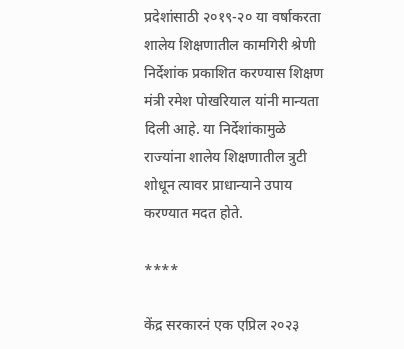प्रदेशांसाठी २०१९-२० या वर्षाकरता शालेय शिक्षणातील कामगिरी श्रेणी निर्देशांक प्रकाशित करण्यास शिक्षण मंत्री रमेश पोखरियाल यांनी मान्यता दिली आहे. या निर्देशांकामुळे राज्यांना शालेय शिक्षणातील त्रुटी शोधून त्यावर प्राधान्याने उपाय करण्यात मदत होते.

****

केंद्र सरकारनं एक एप्रिल २०२३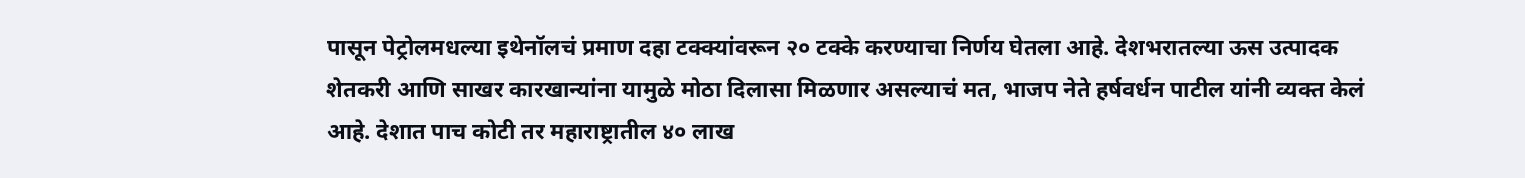पासून पेट्रोलमधल्या इथेनॉलचं प्रमाण दहा टक्क्यांवरून २० टक्के करण्याचा निर्णय घेतला आहे. देशभरातल्या ऊस उत्पादक शेतकरी आणि साखर कारखान्यांना यामुळे मोठा दिलासा मिळणार असल्याचं मत, भाजप नेते हर्षवर्धन पाटील यांनी व्यक्त केलं आहे. देशात पाच कोटी तर महाराष्ट्रातील ४० लाख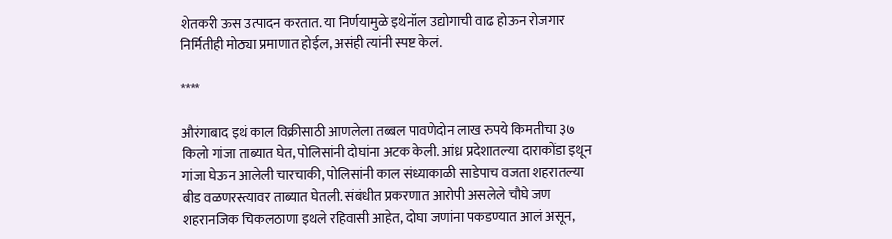शेतकरी ऊस उत्पादन करतात. या निर्णयामुळे इथेनॉल उद्योगाची वाढ होऊन रोजगार निर्मितीही मोठ्या प्रमाणात होईल, असंही त्यांनी स्पष्ट केलं.

****

औरंगाबाद इथं काल विक्रीसाठी आणलेला तब्बल पावणेदोन लाख रुपये किमतीचा ३७ किलो गांजा ताब्यात घेत, पोलिसांनी दोघांना अटक केली. आंध्र प्रदेशातल्या दाराकोंडा इथून गांजा घेऊन आलेली चारचाकी, पोलिसांनी काल संध्याकाळी साडेपाच वजता शहरातल्या बीड वळणरस्त्यावर ताब्यात घेतली. संबंधीत प्रकरणात आरोपी असलेले चौघे जण शहरानजिक चिकलठाणा इथले रहिवासी आहेत, दोघा जणांना पकडण्यात आलं असून,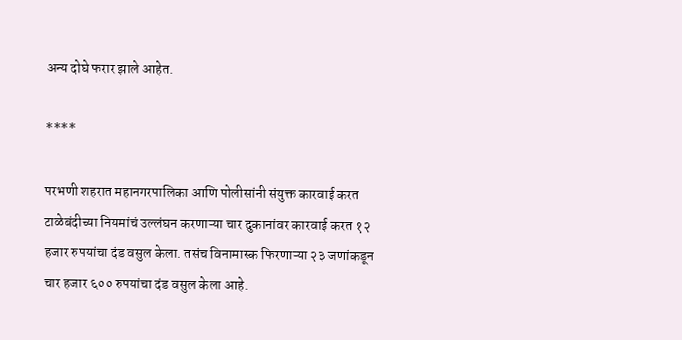अन्य दोघे फरार झाले आहेत.

****

परभणी शहरात महानगरपालिका आणि पोलीसांनी संयुक्त कारवाई करत टाळेबंदीच्या नियमांचं उल्लंघन करणाऱ्या चार दुकानांवर कारवाई करत १२ हजार रुपयांचा दंड वसुल केला. तसंच विनामास्क फिरणाऱ्या २३ जणांकडून चार हजार ६०० रुपयांचा दंड वसुल केला आहे.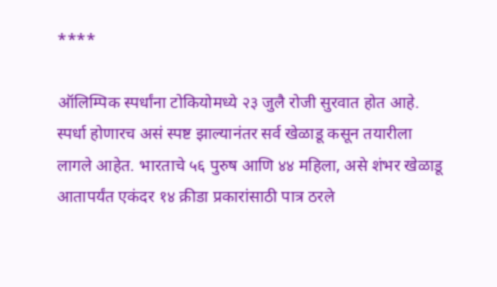****

ऑलिम्पिक स्पर्धांना टोकियोमध्ये २३ जुलै रोजी सुरवात होत आहे. स्पर्धा होणारच असं स्पष्ट झाल्यानंतर सर्व खेळाडू कसून तयारीला लागले आहेत. भारताचे ५६ पुरुष आणि ४४ महिला, असे शंभर खेळाडू आतापर्यंत एकंदर १४ क्रीडा प्रकारांसाठी पात्र ठरले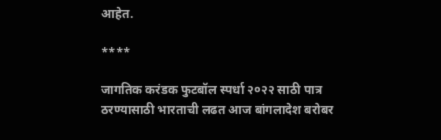आहेत.

****

जागतिक करंडक फुटबॉल स्पर्धा २०२२ साठी पात्र ठरण्यासाठी भारताची लढत आज बांगलादेश बरोबर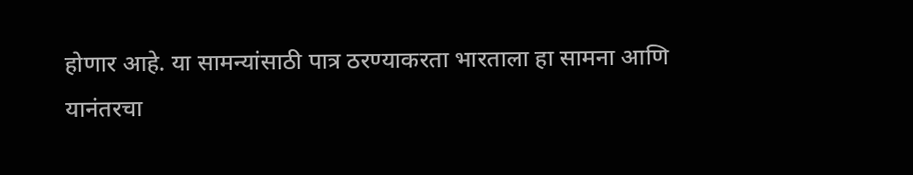होणार आहे. या सामन्यांसाठी पात्र ठरण्याकरता भारताला हा सामना आणि यानंतरचा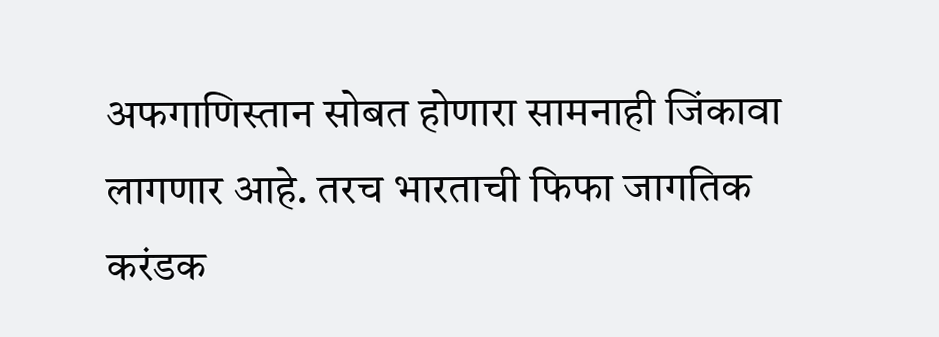अफगाणिस्तान सोबत होणारा सामनाही जिंकावा लागणार आहे. तरच भारताची फिफा जागतिक करंडक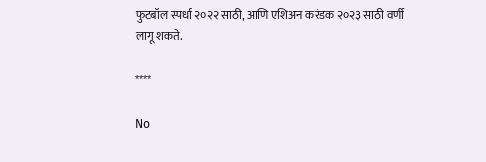फुटबॉल स्पर्धा २०२२ साठी, आणि एशिअन करंडक २०२३ साठी वर्णी लागू शकते.

****

No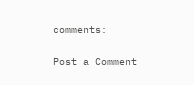comments:

Post a Comment